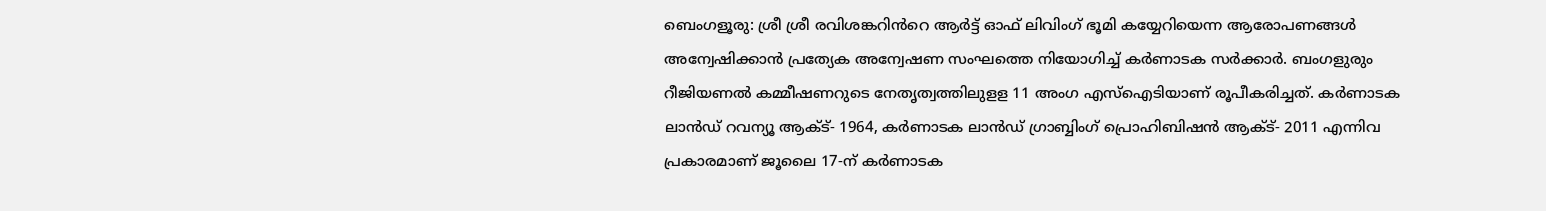ബെംഗളൂരു: ശ്രീ ശ്രീ രവിശങ്കറിൻറെ ആർട്ട് ഓഫ് ലിവിംഗ് ഭൂമി കയ്യേറിയെന്ന ആരോപണങ്ങൾ അന്വേഷിക്കാൻ പ്രത്യേക അന്വേഷണ സംഘത്തെ നിയോഗിച്ച് കർണാടക സർക്കാർ. ബംഗളുരും റീജിയണൽ കമ്മീഷണറുടെ നേതൃത്വത്തിലുളള 11 അംഗ എസ്ഐടിയാണ് രൂപീകരിച്ചത്. കർണാടക ലാൻഡ് റവന്യൂ ആക്ട്- 1964, കർണാടക ലാൻഡ് ഗ്രാബ്ബിംഗ് പ്രൊഹിബിഷൻ ആക്ട്- 2011 എന്നിവ പ്രകാരമാണ് ജൂലൈ 17-ന് കർണാടക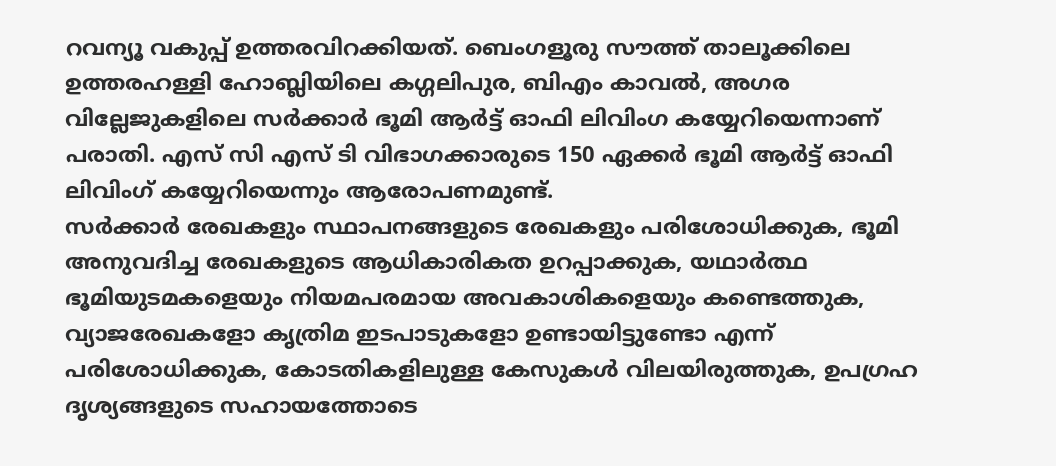റവന്യൂ വകുപ്പ് ഉത്തരവിറക്കിയത്. ബെംഗളൂരു സൗത്ത് താലൂക്കിലെ ഉത്തരഹള്ളി ഹോബ്ലിയിലെ കഗ്ഗലിപുര, ബിഎം കാവൽ, അഗര വില്ലേജുകളിലെ സർക്കാർ ഭൂമി ആർട്ട് ഓഫി ലിവിംഗ കയ്യേറിയെന്നാണ് പരാതി. എസ് സി എസ് ടി വിഭാഗക്കാരുടെ 150 ഏക്കർ ഭൂമി ആർട്ട് ഓഫി ലിവിംഗ് കയ്യേറിയെന്നും ആരോപണമുണ്ട്.
സർക്കാർ രേഖകളും സ്ഥാപനങ്ങളുടെ രേഖകളും പരിശോധിക്കുക, ഭൂമി അനുവദിച്ച രേഖകളുടെ ആധികാരികത ഉറപ്പാക്കുക, യഥാർത്ഥ ഭൂമിയുടമകളെയും നിയമപരമായ അവകാശികളെയും കണ്ടെത്തുക, വ്യാജരേഖകളോ കൃത്രിമ ഇടപാടുകളോ ഉണ്ടായിട്ടുണ്ടോ എന്ന് പരിശോധിക്കുക, കോടതികളിലുള്ള കേസുകൾ വിലയിരുത്തുക, ഉപഗ്രഹ ദൃശ്യങ്ങളുടെ സഹായത്തോടെ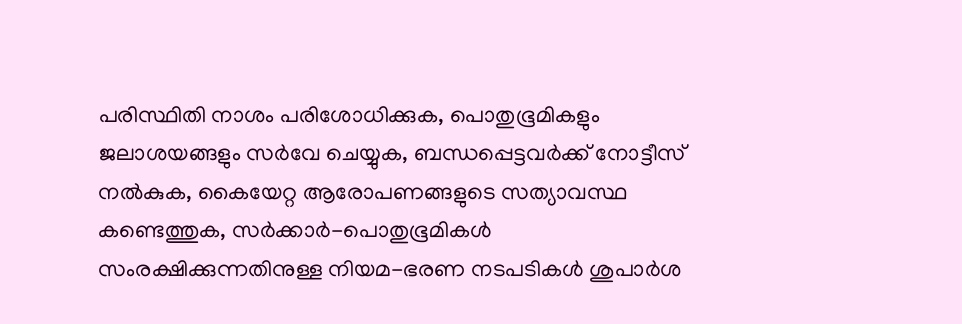പരിസ്ഥിതി നാശം പരിശോധിക്കുക, പൊതുഭൂമികളും ജലാശയങ്ങളും സർവേ ചെയ്യുക, ബന്ധപ്പെട്ടവർക്ക് നോട്ടീസ് നൽകുക, കൈയേറ്റ ആരോപണങ്ങളുടെ സത്യാവസ്ഥ കണ്ടെത്തുക, സർക്കാർ-പൊതുഭൂമികൾ സംരക്ഷിക്കുന്നതിനുള്ള നിയമ-ഭരണ നടപടികൾ ശുപാർശ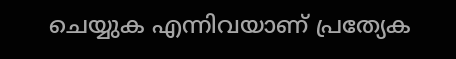ചെയ്യുക എന്നിവയാണ് പ്രത്യേക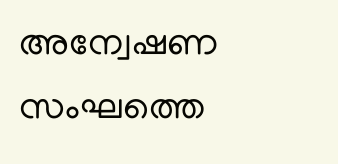അന്വേഷണ സംഘത്തെ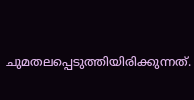ചുമതലപ്പെടുത്തിയിരിക്കുന്നത്.